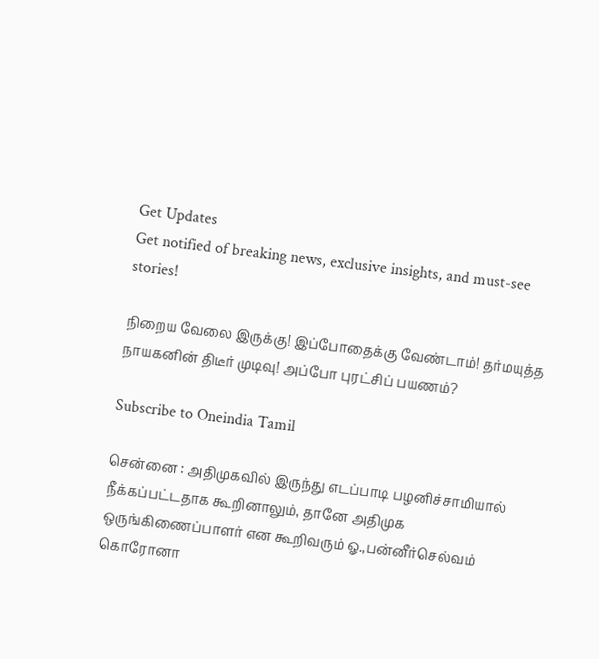Get Updates
Get notified of breaking news, exclusive insights, and must-see stories!

நிறைய வேலை இருக்கு! இப்போதைக்கு வேண்டாம்! தர்மயுத்த நாயகனின் திடீர் முடிவு! அப்போ புரட்சிப் பயணம்?

Subscribe to Oneindia Tamil

சென்னை : அதிமுகவில் இருந்து எடப்பாடி பழனிச்சாமியால் நீக்கப்பட்டதாக கூறினாலும், தானே அதிமுக ஒருங்கிணைப்பாளர் என கூறிவரும் ஓ.,பன்னீர்செல்வம் கொரோனா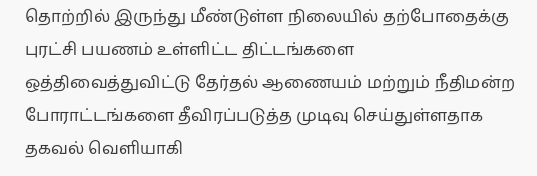தொற்றில் இருந்து மீண்டுள்ள நிலையில் தற்போதைக்கு புரட்சி பயணம் உள்ளிட்ட திட்டங்களை ஒத்திவைத்துவிட்டு தேர்தல் ஆணையம் மற்றும் நீதிமன்ற போராட்டங்களை தீவிரப்படுத்த முடிவு செய்துள்ளதாக தகவல் வெளியாகி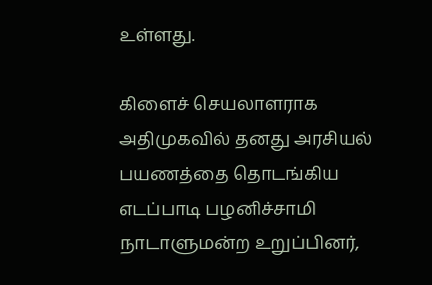உள்ளது.

கிளைச் செயலாளராக அதிமுகவில் தனது அரசியல் பயணத்தை தொடங்கிய எடப்பாடி பழனிச்சாமி நாடாளுமன்ற உறுப்பினர்,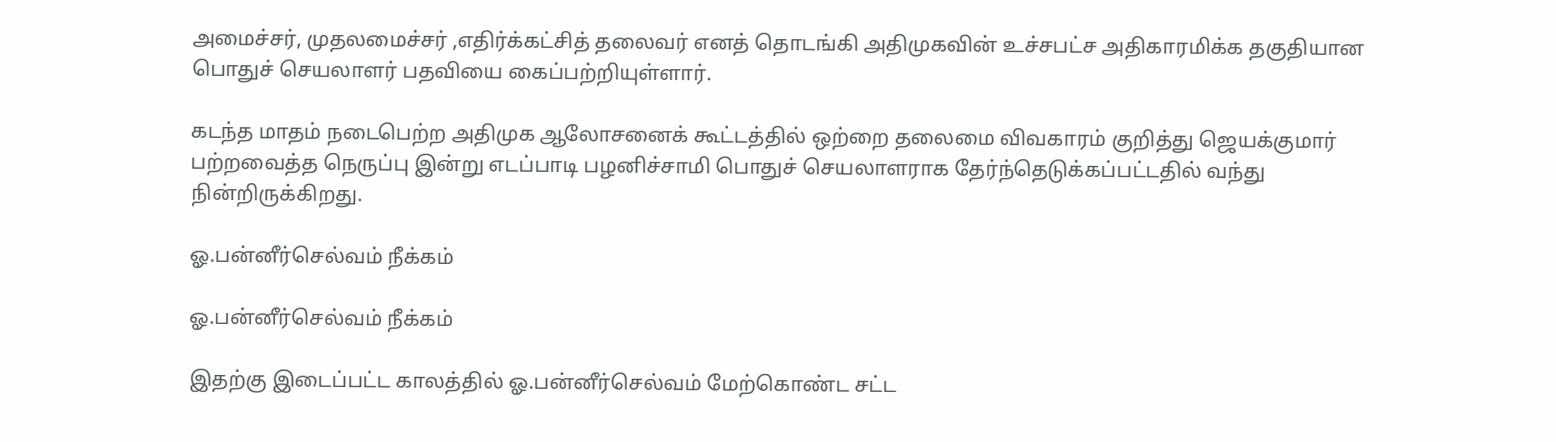அமைச்சர், முதலமைச்சர் ,எதிர்க்கட்சித் தலைவர் எனத் தொடங்கி அதிமுகவின் உச்சபட்ச அதிகாரமிக்க தகுதியான பொதுச் செயலாளர் பதவியை கைப்பற்றியுள்ளார்.

கடந்த மாதம் நடைபெற்ற அதிமுக ஆலோசனைக் கூட்டத்தில் ஒற்றை தலைமை விவகாரம் குறித்து ஜெயக்குமார் பற்றவைத்த நெருப்பு இன்று எடப்பாடி பழனிச்சாமி பொதுச் செயலாளராக தேர்ந்தெடுக்கப்பட்டதில் வந்து நின்றிருக்கிறது.

ஓ.பன்னீர்செல்வம் நீக்கம்

ஓ.பன்னீர்செல்வம் நீக்கம்

இதற்கு இடைப்பட்ட காலத்தில் ஓ.பன்னீர்செல்வம் மேற்கொண்ட சட்ட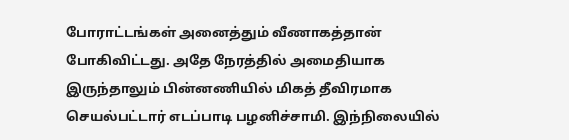போராட்டங்கள் அனைத்தும் வீணாகத்தான் போகிவிட்டது. அதே நேரத்தில் அமைதியாக இருந்தாலும் பின்னணியில் மிகத் தீவிரமாக செயல்பட்டார் எடப்பாடி பழனிச்சாமி. இந்நிலையில்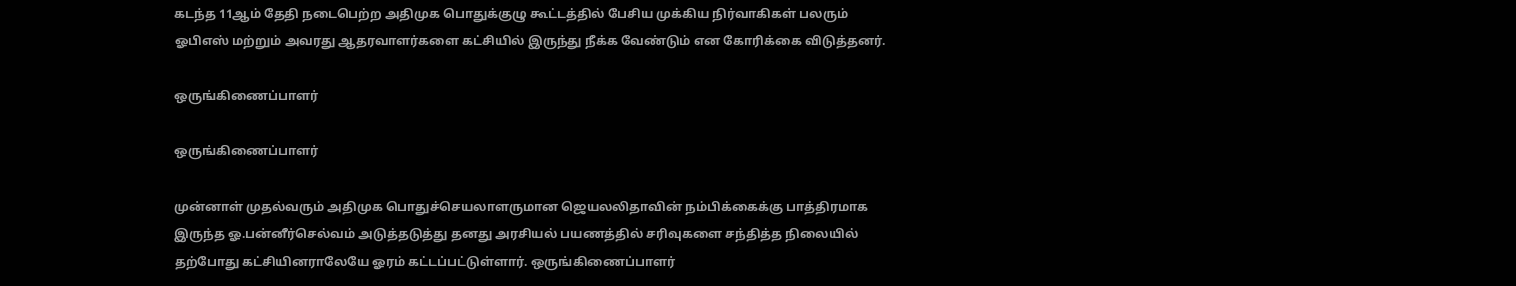கடந்த 11ஆம் தேதி நடைபெற்ற அதிமுக பொதுக்குழு கூட்டத்தில் பேசிய முக்கிய நிர்வாகிகள் பலரும் ஓபிஎஸ் மற்றும் அவரது ஆதரவாளர்களை கட்சியில் இருந்து நீக்க வேண்டும் என கோரிக்கை விடுத்தனர்.

ஒருங்கிணைப்பாளர்

ஒருங்கிணைப்பாளர்

முன்னாள் முதல்வரும் அதிமுக பொதுச்செயலாளருமான ஜெயலலிதாவின் நம்பிக்கைக்கு பாத்திரமாக இருந்த ஓ.பன்னீர்செல்வம் அடுத்தடுத்து தனது அரசியல் பயணத்தில் சரிவுகளை சந்தித்த நிலையில் தற்போது கட்சியினராலேயே ஓரம் கட்டப்பட்டுள்ளார். ஒருங்கிணைப்பாளர்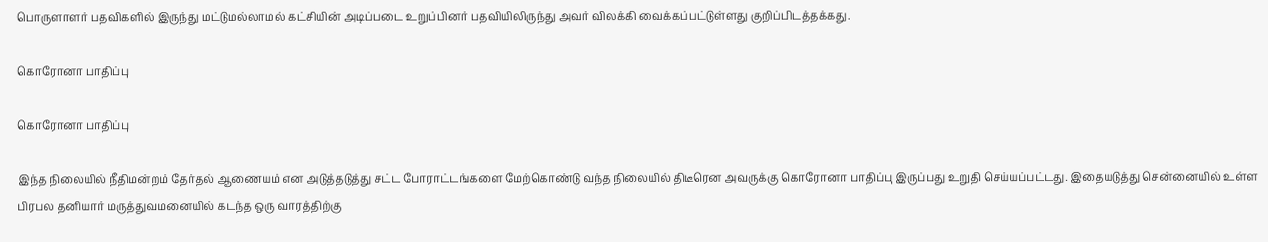பொருளாளர் பதவிகளில் இருந்து மட்டுமல்லாமல் கட்சியின் அடிப்படை உறுப்பினர் பதவியிலிருந்து அவர் விலக்கி வைக்கப்பட்டுள்ளது குறிப்பிடத்தக்கது.

கொரோனா பாதிப்பு

கொரோனா பாதிப்பு

இந்த நிலையில் நீதிமன்றம் தேர்தல் ஆணையம் என அடுத்தடுத்து சட்ட போராட்டங்களை மேற்கொண்டு வந்த நிலையில் திடீரென அவருக்கு கொரோனா பாதிப்பு இருப்பது உறுதி செய்யப்பட்டது. இதையடுத்து சென்னையில் உள்ள பிரபல தனியார் மருத்துவமனையில் கடந்த ஒரு வாரத்திற்கு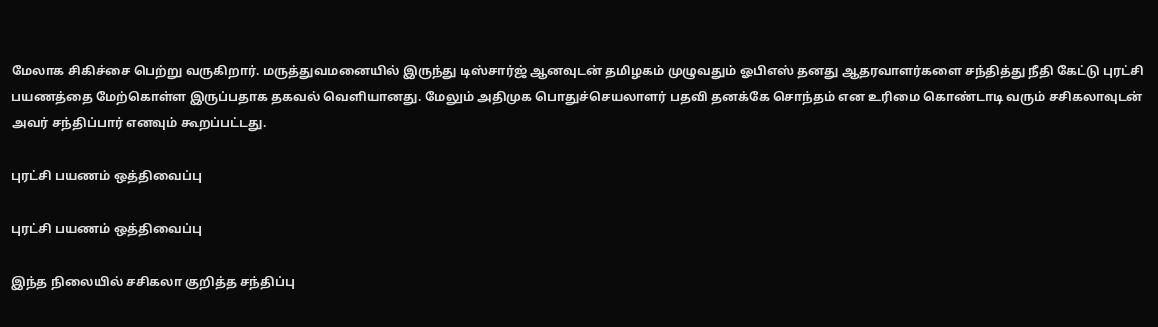மேலாக சிகிச்சை பெற்று வருகிறார். மருத்துவமனையில் இருந்து டிஸ்சார்ஜ் ஆனவுடன் தமிழகம் முழுவதும் ஓபிஎஸ் தனது ஆதரவாளர்களை சந்தித்து நீதி கேட்டு புரட்சி பயணத்தை மேற்கொள்ள இருப்பதாக தகவல் வெளியானது. மேலும் அதிமுக பொதுச்செயலாளர் பதவி தனக்கே சொந்தம் என உரிமை கொண்டாடி வரும் சசிகலாவுடன் அவர் சந்திப்பார் எனவும் கூறப்பட்டது.

புரட்சி பயணம் ஒத்திவைப்பு

புரட்சி பயணம் ஒத்திவைப்பு

இந்த நிலையில் சசிகலா குறித்த சந்திப்பு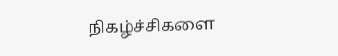நிகழ்ச்சிகளை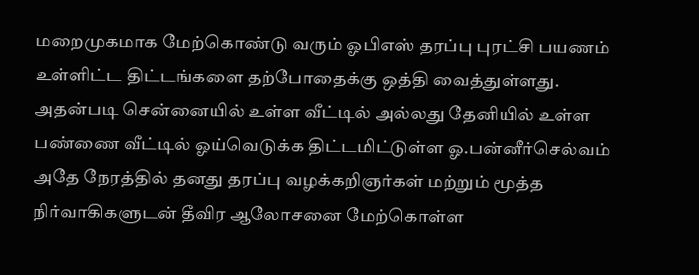மறைமுகமாக மேற்கொண்டு வரும் ஓபிஎஸ் தரப்பு புரட்சி பயணம் உள்ளிட்ட திட்டங்களை தற்போதைக்கு ஒத்தி வைத்துள்ளது. அதன்படி சென்னையில் உள்ள வீட்டில் அல்லது தேனியில் உள்ள பண்ணை வீட்டில் ஓய்வெடுக்க திட்டமிட்டுள்ள ஓ.பன்னீர்செல்வம் அதே நேரத்தில் தனது தரப்பு வழக்கறிஞர்கள் மற்றும் மூத்த நிர்வாகிகளுடன் தீவிர ஆலோசனை மேற்கொள்ள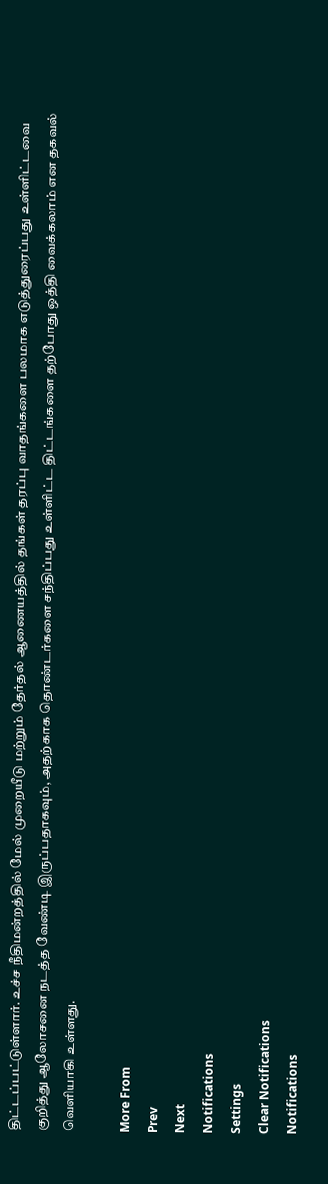திட்டப்பட்டுள்ளார். உச்ச நீதிமன்றத்தில் மேல் முறையீடு மற்றும் தேர்தல் ஆணையத்தில் தங்கள் தரப்பு வாதங்களை பலமாக எடுத்துரைப்பது உள்ளிட்டவை குறித்து ஆலோசனை நடத்த வேண்டி இருப்பதாகவும், அதற்காக தொண்டர்களை சந்திப்பது உள்ளிட்ட திட்டங்களை தற்போது ஒத்தி வைக்கலாம் என தகவல் வெளியாகி உள்ளது.

More From
Prev
Next
Notifications
Settings
Clear Notifications
Notifications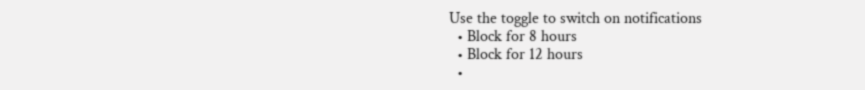Use the toggle to switch on notifications
  • Block for 8 hours
  • Block for 12 hours
  •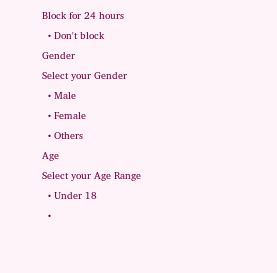Block for 24 hours
  • Don't block
Gender
Select your Gender
  • Male
  • Female
  • Others
Age
Select your Age Range
  • Under 18
  •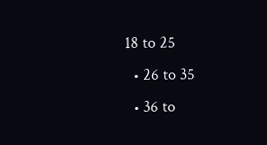18 to 25
  • 26 to 35
  • 36 to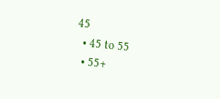45
  • 45 to 55
  • 55+